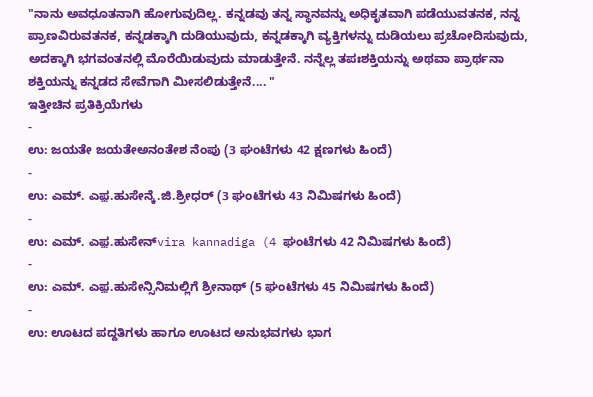"ನಾನು ಅವಧೂತನಾಗಿ ಹೋಗುವುದಿಲ್ಲ. ಕನ್ನಡವು ತನ್ನ ಸ್ಥಾನವನ್ನು ಅಧಿಕೃತವಾಗಿ ಪಡೆಯುವತನಕ, ನನ್ನ ಪ್ರಾಣವಿರುವತನಕ, ಕನ್ನಡಕ್ಕಾಗಿ ದುಡಿಯುವುದು, ಕನ್ನಡಕ್ಕಾಗಿ ವ್ಯಕ್ತಿಗಳನ್ನು ದುಡಿಯಲು ಪ್ರಚೋದಿಸುವುದು, ಅದಕ್ಕಾಗಿ ಭಗವಂತನಲ್ಲಿ ಮೊರೆಯಿಡುವುದು ಮಾಡುತ್ತೇನೆ. ನನ್ನೆಲ್ಲ ತಪಃಶಕ್ತಿಯನ್ನು ಅಥವಾ ಪ್ರಾರ್ಥನಾ ಶಕ್ತಿಯನ್ನು ಕನ್ನಡದ ಸೇವೆಗಾಗಿ ಮೀಸಲಿಡುತ್ತೇನೆ.... "
ಇತ್ತೀಚಿನ ಪ್ರತಿಕ್ರಿಯೆಗಳು
-
ಉ: ಜಯತೇ ಜಯತೇಅನಂತೇಶ ನೆಂಪು (3 ಘಂಟೆಗಳು 42 ಕ್ಷಣಗಳು ಹಿಂದೆ)
-
ಉ: ಎಮ್. ಎಫ಼.ಹುಸೇನ್ಕೆ.ಜಿ.ಶ್ರೀಧರ್ (3 ಘಂಟೆಗಳು 43 ನಿಮಿಷಗಳು ಹಿಂದೆ)
-
ಉ: ಎಮ್. ಎಫ಼.ಹುಸೇನ್vira kannadiga (4 ಘಂಟೆಗಳು 42 ನಿಮಿಷಗಳು ಹಿಂದೆ)
-
ಉ: ಎಮ್. ಎಫ಼.ಹುಸೇನ್ಸಿನಿಮಲ್ಲಿಗೆ ಶ್ರೀನಾಥ್ (5 ಘಂಟೆಗಳು 45 ನಿಮಿಷಗಳು ಹಿಂದೆ)
-
ಉ: ಊಟದ ಪದ್ದತಿಗಳು ಹಾಗೂ ಊಟದ ಅನುಭವಗಳು ಭಾಗ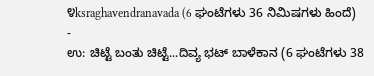೪ksraghavendranavada (6 ಘಂಟೆಗಳು 36 ನಿಮಿಷಗಳು ಹಿಂದೆ)
-
ಉ: ಚಿಟ್ಟೆ ಬಂತು ಚಿಟ್ಟೆ...ದಿವ್ಯ ಭಟ್ ಬಾಳೆಕಾನ (6 ಘಂಟೆಗಳು 38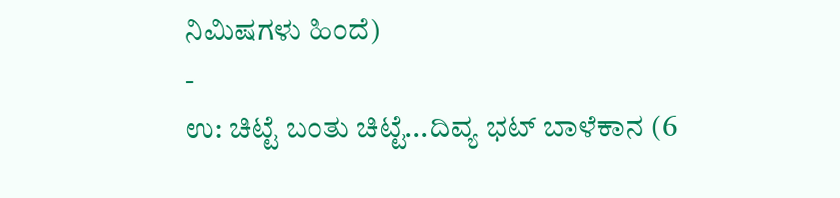ನಿಮಿಷಗಳು ಹಿಂದೆ)
-
ಉ: ಚಿಟ್ಟೆ ಬಂತು ಚಿಟ್ಟೆ...ದಿವ್ಯ ಭಟ್ ಬಾಳೆಕಾನ (6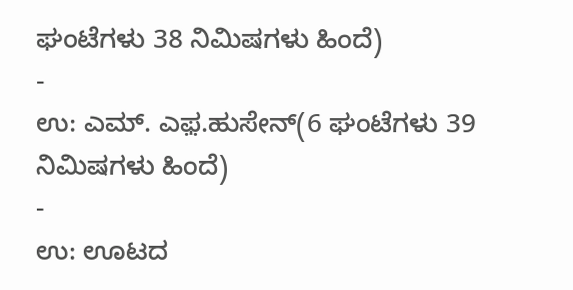ಘಂಟೆಗಳು 38 ನಿಮಿಷಗಳು ಹಿಂದೆ)
-
ಉ: ಎಮ್. ಎಫ಼.ಹುಸೇನ್(6 ಘಂಟೆಗಳು 39 ನಿಮಿಷಗಳು ಹಿಂದೆ)
-
ಉ: ಊಟದ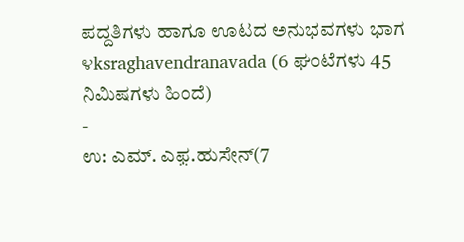ಪದ್ದತಿಗಳು ಹಾಗೂ ಊಟದ ಅನುಭವಗಳು ಭಾಗ ೪ksraghavendranavada (6 ಘಂಟೆಗಳು 45 ನಿಮಿಷಗಳು ಹಿಂದೆ)
-
ಉ: ಎಮ್. ಎಫ಼.ಹುಸೇನ್(7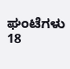ಘಂಟೆಗಳು 18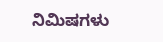ನಿಮಿಷಗಳು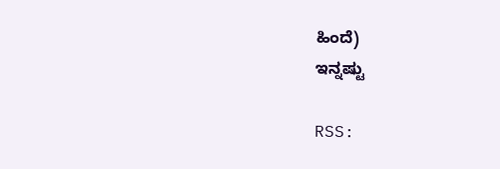ಹಿಂದೆ)
ಇನ್ನಷ್ಟು

RSS: